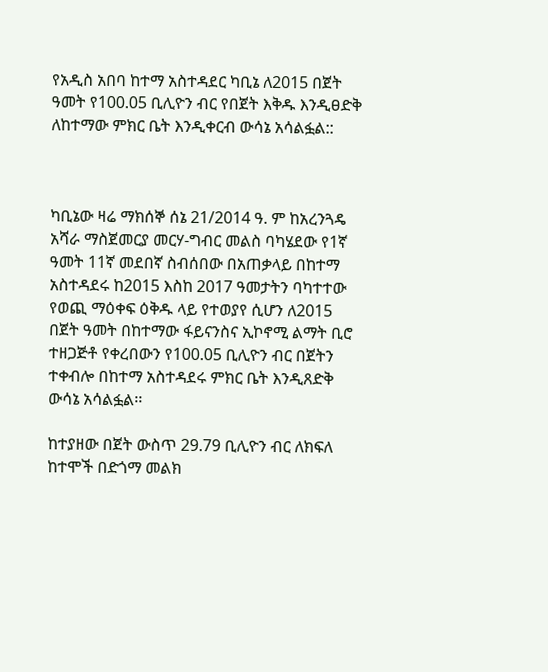የአዲስ አበባ ከተማ አስተዳደር ካቢኔ ለ2015 በጀት ዓመት የ100.05 ቢሊዮን ብር የበጀት እቅዱ እንዲፀድቅ ለከተማው ምክር ቤት እንዲቀርብ ውሳኔ አሳልፏል::



ካቢኔው ዛሬ ማክሰኞ ሰኔ 21/2014 ዓ. ም ከአረንጓዴ አሻራ ማስጀመርያ መርሃ-ግብር መልስ ባካሄደው የ1ኛ ዓመት 11ኛ መደበኛ ስብሰበው በአጠቃላይ በከተማ አስተዳደሩ ከ2015 እስከ 2017 ዓመታትን ባካተተው የወጪ ማዕቀፍ ዕቅዱ ላይ የተወያየ ሲሆን ለ2015 በጀት ዓመት በከተማው ፋይናንስና ኢኮኖሚ ልማት ቢሮ ተዘጋጅቶ የቀረበውን የ100.05 ቢሊዮን ብር በጀትን ተቀብሎ በከተማ አስተዳደሩ ምክር ቤት እንዲጸድቅ ውሳኔ አሳልፏል፡፡

ከተያዘው በጀት ውስጥ 29.79 ቢሊዮን ብር ለክፍለ ከተሞች በድጎማ መልክ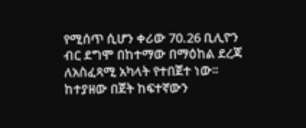የሚሰጥ ሲሆን ቀሪው 70.26 ቢሊዮን ብር ደግሞ በከተማው በማዕከል ደረጃ ለአስፈጻሚ አካላት የተበጀተ ነው፡፡ከተያዘው በጀት ከፍተኛውን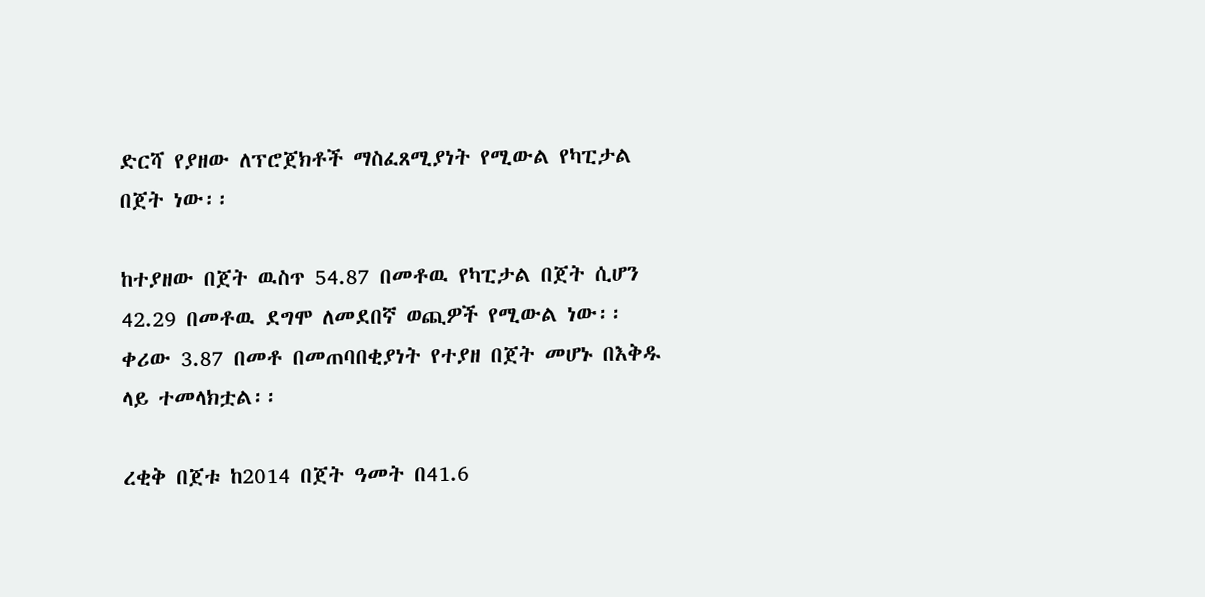ድርሻ የያዘው ለፕሮጀክቶች ማስፈጸሚያነት የሚውል የካፒታል በጀት ነው፡፡

ከተያዘው በጀት ዉስጥ 54.87 በመቶዉ የካፒታል በጀት ሲሆን 42.29 በመቶዉ ደግሞ ለመደበኛ ወጪዎች የሚውል ነው፡፡ ቀሪው 3.87 በመቶ በመጠባበቂያነት የተያዘ በጀት መሆኑ በእቅዱ ላይ ተመላክቷል፡፡

ረቂቅ በጀቱ ከ2014 በጀት ዓመት በ41.6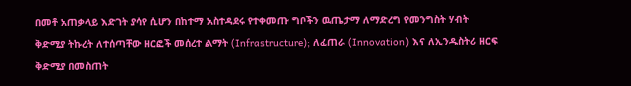በመቶ አጠቃላይ እድገት ያሳየ ሲሆን በከተማ አስተዳደሩ የተቀመጡ ግቦችን ዉጤታማ ለማድረግ የመንግስት ሃብት ቅድሚያ ትኩረት ለተሰጣቸው ዘርፎች መሰረተ ልማት (Infrastructure); ለፈጠራ (Innovation) እና ለኢንዱስትሪ ዘርፍ ቅድሚያ በመስጠት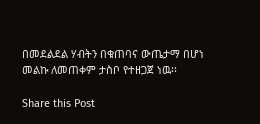በመደልደል ሃብትን በቁጠባና ውጤታማ በሆነ መልኩ ለመጠቀም ታስቦ የተዘጋጀ ነዉ፡፡

Share this Post